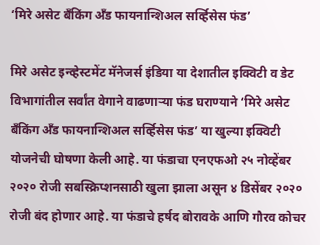‘मिरे असेट बँकिंग अँड फायनान्शिअल सर्व्हिसेस फंड’

मिरे असेट इन्व्हेस्टमेंट मॅनेजर्स इंडिया या देशातील इक्विटी व डेट विभागांतील सर्वांत वेगाने वाढणाऱ्या फंड घराण्याने ‘मिरे असेट बँकिंग अँड फायनान्शिअल सर्व्हिसेस फंड’ या खुल्या इक्विटी योजनेची घोषणा केली आहे. या फंडाचा एनएफओ २५ नोव्हेंबर २०२० रोजी सबस्क्रिप्शनसाठी खुला झाला असून ४ डिसेंबर २०२० रोजी बंद होणार आहे. या फंडाचे हर्षद बोरावके आणि गौरव कोचर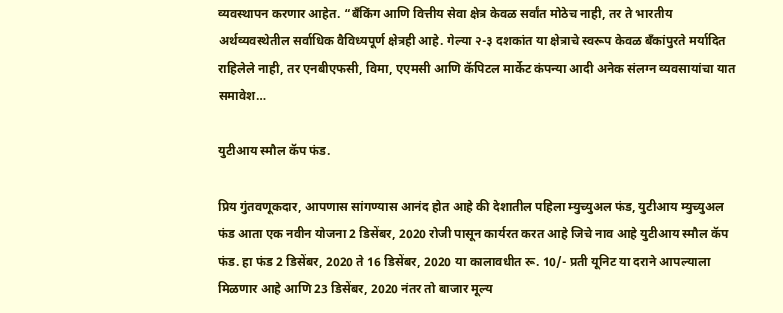व्यवस्थापन करणार आहेत. “बँकिंग आणि वित्तीय सेवा क्षेत्र केवळ सर्वांत मोठेच नाही, तर ते भारतीय अर्थव्यवस्थेतील सर्वाधिक वैविध्यपूर्ण क्षेत्रही आहे. गेल्या २-३ दशकांत या क्षेत्राचे स्वरूप केवळ बँकांपुरते मर्यादित राहिलेले नाही, तर एनबीएफसी, विमा, एएमसी आणि कॅपिटल मार्केट कंपन्या आदी अनेक संलग्न व्यवसायांचा यात समावेश…

युटीआय स्मौल कॅप फंड.

प्रिय गुंतवणूकदार, आपणास सांगण्यास आनंद होत आहे की देशातील पहिला म्युच्युअल फंड, युटीआय म्युच्युअल फंड आता एक नवीन योजना 2 डिसेंबर, 2020 रोजी पासून कार्यरत करत आहे जिचे नाव आहे युटीआय स्मौल कॅप फंड. हा फंड 2 डिसेंबर, 2020 ते 16 डिसेंबर, 2020 या कालावधीत रू. 10/- प्रती यूनिट या दराने आपल्याला मिळणार आहे आणि 23 डिसेंबर, 2020 नंतर तो बाजार मूल्य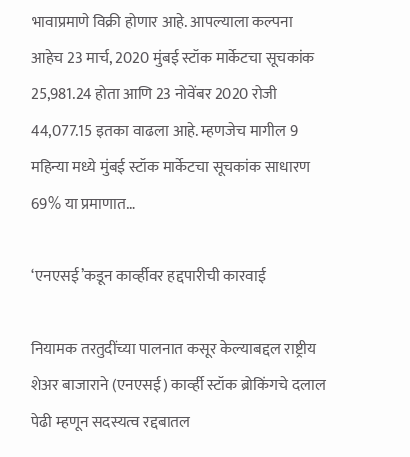भावाप्रमाणे विक्री होणार आहे. आपल्याला कल्पना आहेच 23 मार्च, 2020 मुंबई स्टॉक मार्केटचा सूचकांक 25,981.24 होता आणि 23 नोवेंबर 2020 रोजी 44,077.15 इतका वाढला आहे. म्हणजेच मागील 9 महिन्या मध्ये मुंबई स्टॉक मार्केटचा सूचकांक साधारण 69% या प्रमाणात…

‘एनएसई’कडून काव्‍‌र्हीवर हद्दपारीची कारवाई

नियामक तरतुदींच्या पालनात कसूर केल्याबद्दल राष्ट्रीय शेअर बाजाराने (एनएसई) काव्‍‌र्ही स्टॉक ब्रोकिंगचे दलाल पेढी म्हणून सदस्यत्व रद्दबातल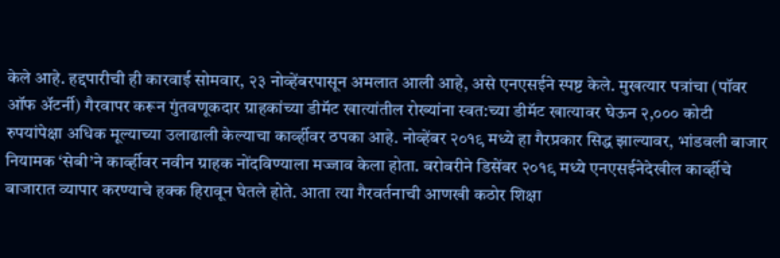केले आहे. हद्दपारीची ही कारवाई सोमवार, २३ नोव्हेंबरपासून अमलात आली आहे, असे एनएसईने स्पष्ट केले. मुखत्यार पत्रांचा (पॉवर ऑफ अ‍ॅटर्नी) गैरवापर करून गुंतवणूकदार ग्राहकांच्या डीमॅट खात्यांतील रोख्यांना स्वत:च्या डीमॅट खात्यावर घेऊन २,००० कोटी रुपयांपेक्षा अधिक मूल्याच्या उलाढाली केल्याचा काव्‍‌र्हीवर ठपका आहे. नोव्हेंबर २०१९ मध्ये हा गैरप्रकार सिद्ध झाल्यावर, भांडवली बाजार नियामक ‘सेबी’ने काव्‍‌र्हीवर नवीन ग्राहक नोंदविण्याला मज्जाव केला होता. बरोबरीने डिसेंबर २०१९ मध्ये एनएसईनेदेखील काव्‍‌र्हीचे बाजारात व्यापार करण्याचे हक्क हिरावून घेतले होते. आता त्या गैरवर्तनाची आणखी कठोर शिक्षा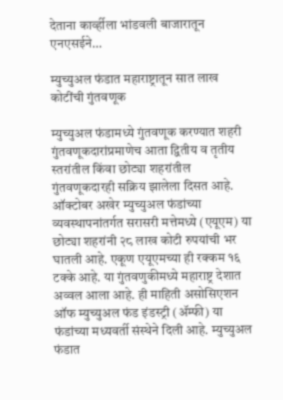देताना काव्‍‌र्हीला भांडवली बाजारातून एनएसईने…

म्युच्युअल फंडात महाराष्ट्रातून सात लाख कोटींची गुंतवणूक

म्युच्युअल फंडामध्ये गुंतवणूक करण्यात शहरी गुंतवणूकदारांप्रमाणेच आता द्वितीय व तृतीय स्तरांतील किंवा छोट्या शहरांतील गुंतवणूकदारही सक्रिय झालेला दिसत आहे. ऑक्टोबर अखेर म्युच्युअल फंडांच्या व्यवस्थापनांतर्गत सरासरी मत्तेमध्ये (एयूएम) या छोट्या शहरांनी २८ लाख कोटी रुपयांची भर घातली आहे. एकूण एयूएमच्या ही रक्कम १६ टक्के आहे. या गुंतवणुकीमध्ये महाराष्ट्र देशात अव्वल आला आहे. ही माहिती असोसिएशन ऑफ म्युच्युअल फंड इंडस्ट्री (ॲम्फी) या फंडांच्या मध्यवर्ती संस्थेने दिली आहे. म्युच्युअल फंडात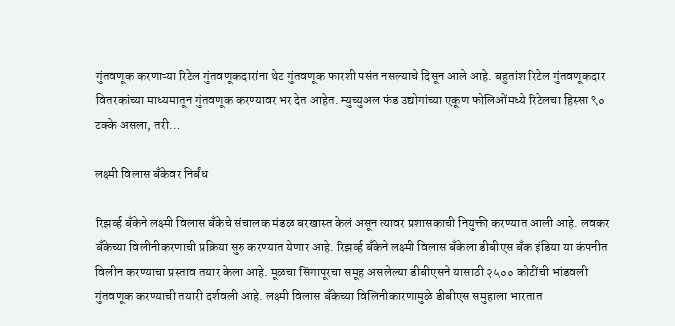गुंतवणूक करणाऱ्या रिटेल गुंतवणूकदारांना थेट गुंतवणूक फारशी पसंत नसल्याचे दिसून आले आहे. बहुतांश रिटेल गुंतवणूकदार वितरकांच्या माध्यमातून गुंतवणूक करण्यावर भर देत आहेत. म्युच्युअल फंड उद्योगांच्या एकूण फोलिओंमध्ये रिटेलचा हिस्सा ९० टक्के असला, तरी…

लक्ष्मी विलास बँकेवर निर्बंध

रिझर्व्ह बँकेने लक्ष्मी विलास बँकेचे संचालक मंडळ बरखास्त केलं असून त्यावर प्रशासकाची नियुक्ती करण्यात आली आहे. लवकर बँकेच्या विलीनीकरणाची प्रक्रिया सुरु करण्यात येणार आहे. रिझर्व्ह बँकेने लक्ष्मी विलास बँकेला डीबीएस बँक इंडिया या कंपनीत विलीन करण्याचा प्रस्ताव तयार केला आहे. मूळचा सिंगापूरचा समूह असलेल्या डीबीएसने यासाठी २५०० कोटींची भांडवली गुंतवणूक करण्याची तयारी दर्शवली आहे. लक्ष्मी विलास बँकेच्या विलिनीकारणामुळे डीबीएस समुहाला भारतात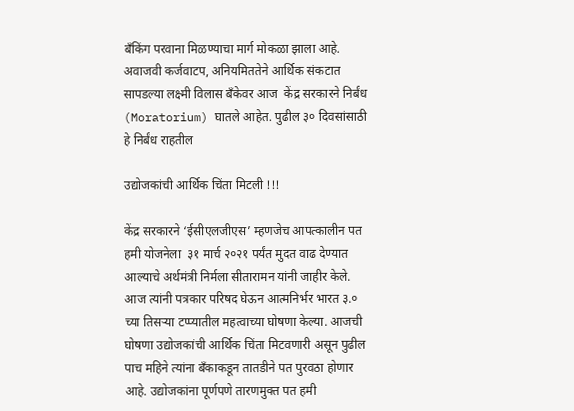बँकिंग परवाना मिळण्याचा मार्ग मोकळा झाला आहे. अवाजवी कर्जवाटप, अनियमिततेने आर्थिक संकटात सापडल्या लक्ष्मी विलास बँकेवर आज  केंद्र सरकारने निर्बंध (Moratorium) घातले आहेत. पुढील ३० दिवसांसाठी हे निर्बंध राहतील

उद्योजकांची आर्थिक चिंता मिटली !!!

केंद्र सरकारने ‘ईसीएलजीएस’ म्हणजेच आपत्कालीन पत हमी योजनेला  ३१ मार्च २०२१ पर्यंत मुदत वाढ देण्यात आल्याचे अर्थमंत्री निर्मला सीतारामन यांनी जाहीर केले. आज त्यांनी पत्रकार परिषद घेऊन आत्मनिर्भर भारत ३.० च्या तिसऱ्या टप्प्यातील महत्वाच्या घोषणा केल्या. आजची घोषणा उद्योजकांची आर्थिक चिंता मिटवणारी असून पुढील पाच महिने त्यांना बँकाकडून तातडीने पत पुरवठा होणार आहे. उद्योजकांना पूर्णपणे तारणमुक्त पत हमी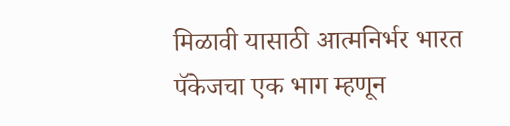मिळावी यासाठी आत्मनिर्भर भारत पॅकेजचा एक भाग म्हणून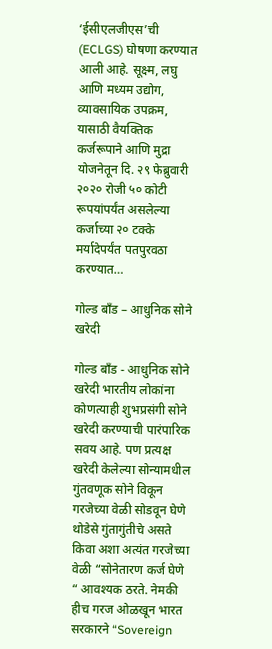‘ईसीएलजीएस’ची (ECLGS) घोषणा करण्यात आली आहे. सूक्ष्म, लघु आणि मध्यम उद्योग, व्यावसायिक उपक्रम, यासाठी वैयक्तिक कर्जरूपाने आणि मुद्रा योजनेतून दि. २९ फेब्रुवारी २०२० रोजी ५० कोटी रूपयांपर्यंत असलेल्या कर्जाच्या २० टक्के मर्यादेपर्यंत पतपुरवठा करण्यात…

गोल्ड बॉंड – आधुनिक सोने खरेदी

गोल्ड बॉंड - आधुनिक सोने खरेदी भारतीय लोकांना कोणत्याही शुभप्रसंगी सोने खरेदी करण्याची पारंपारिक सवय आहे. पण प्रत्यक्ष खरेदी केलेल्या सोन्यामधील गुंतवणूक सोने विकून गरजेच्या वेळी सोडवून घेणे थोडेसे गुंतागुंतीचे असते किवा अशा अत्यंत गरजेच्या वेळी “सोनेतारण कर्ज घेणे “ आवश्यक ठरते. नेमकी हीच गरज ओळखून भारत सरकारने “Sovereign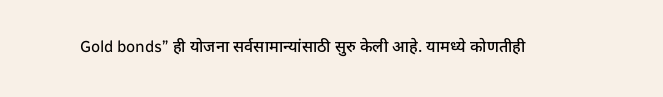Gold bonds” ही योजना सर्वसामान्यांसाठी सुरु केली आहे. यामध्ये कोणतीही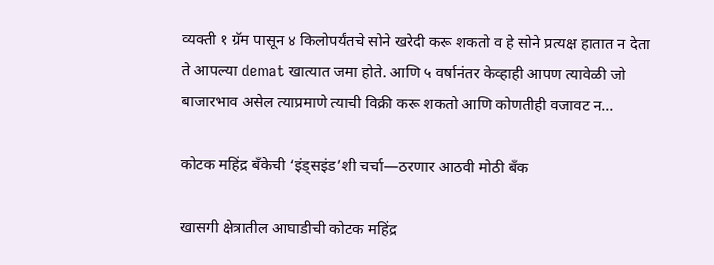व्यक्ती १ ग्रॅम पासून ४ किलोपर्यंतचे सोने खरेदी करू शकतो व हे सोने प्रत्यक्ष हातात न देता ते आपल्या demat खात्यात जमा होते. आणि ५ वर्षानंतर केव्हाही आपण त्यावेळी जो बाजारभाव असेल त्याप्रमाणे त्याची विक्री करू शकतो आणि कोणतीही वजावट न…

कोटक महिंद्र बॅंकेची ‘इंड्सइंड’शी चर्चा—ठरणार आठवी मोठी बँक

खासगी क्षेत्रातील आघाडीची कोटक महिंद्र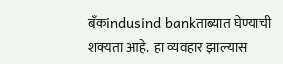बँकindusind bankताब्यात घेण्याची शक्यता आहे.  हा व्यवहार झाल्यास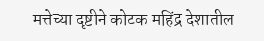मत्तेच्या दृष्टीने कोटक महिंद्र देशातील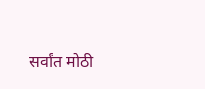सर्वांत मोठी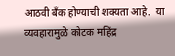आठवी बँक होण्याची शक्यता आहे.  या व्यवहारामुळे कोटक महिंद्र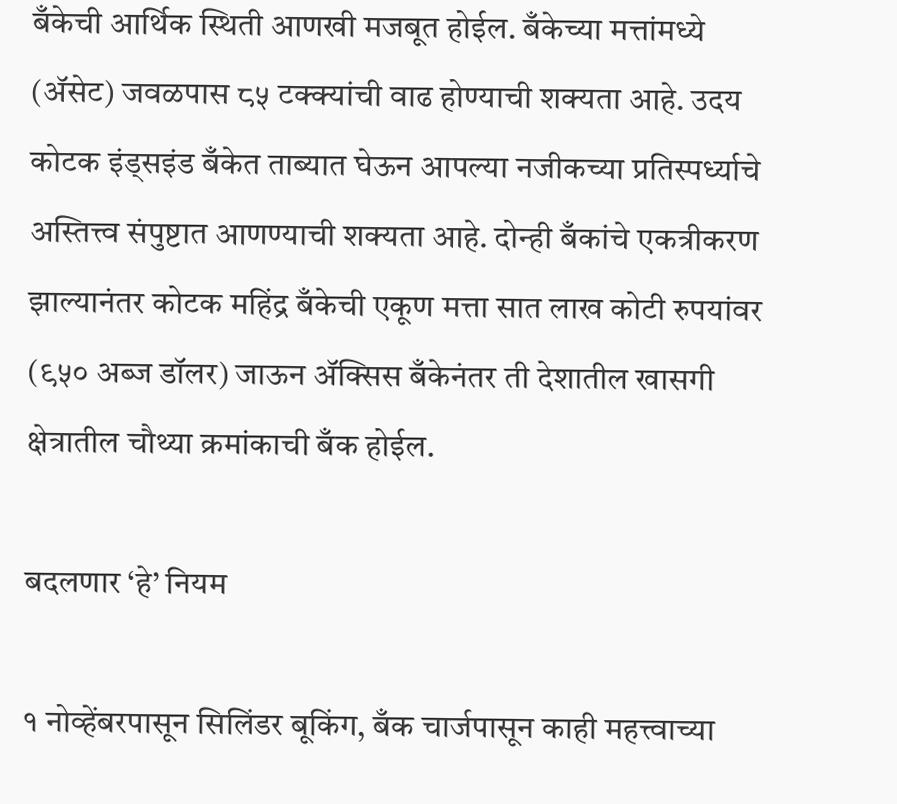बँकेची आर्थिक स्थिती आणखी मजबूत होईल. बँकेच्या मत्तांमध्ये (ॲसेट) जवळपास ८५ टक्क्यांची वाढ होण्याची शक्यता आहे. उदय कोटक इंड्सइंड बँकेत ताब्यात घेऊन आपल्या नजीकच्या प्रतिस्पर्ध्याचे अस्तित्त्व संपुष्टात आणण्याची शक्यता आहे. दोन्ही बँकांचे एकत्रीकरण झाल्यानंतर कोटक महिंद्र बँकेची एकूण मत्ता सात लाख कोटी रुपयांवर (९५० अब्ज डॉलर) जाऊन ॲक्सिस बँकेनंतर ती देशातील खासगी क्षेत्रातील चौथ्या क्रमांकाची बँक होईल.

बदलणार ‘हे’ नियम

१ नोव्हेंबरपासून सिलिंडर बूकिंग, बँक चार्जपासून काही महत्त्वाच्या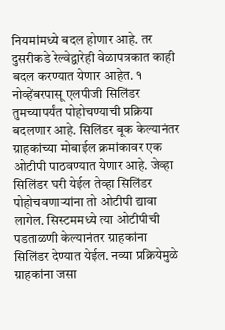नियमांमध्ये बदल होणार आहे. तर दुसरीकडे रेल्वेद्वारेही वेळापत्रकात काही बदल करण्यात येणार आहेत. १ नोव्हेंबरपासू एलपीजी सिलिंडर तुमच्यापर्यंत पोहोचण्याची प्रक्रिया बदलणार आहे. सिलिंडर बूक केल्यानंतर ग्राहकांच्या मोबाईल क्रमांकावर एक ओटीपी पाठवण्यात येणार आहे. जेव्हा सिलिंडर घरी येईल तेव्हा सिलिंडर पोहोचवणाऱ्यांना तो ओटीपी द्यावा लागेल. सिस्टममध्ये त्या ओटीपीची पडताळणी केल्यानंतर ग्राहकांना सिलिंडर देण्यात येईल. नव्या प्रक्रियेमुळे ग्राहकांना जसा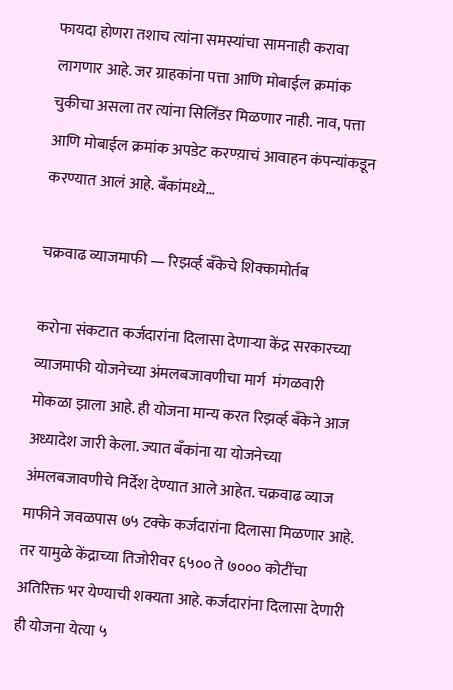फायदा होणरा तशाच त्यांना समस्यांचा सामनाही करावा लागणार आहे. जर ग्राहकांना पत्ता आणि मोबाईल क्रमांक चुकीचा असला तर त्यांना सिलिंडर मिळणार नाही. नाव, पत्ता आणि मोबाईल क्रमांक अपडेट करण्य़ाचं आवाहन कंपन्यांकडून करण्यात आलं आहे. बँकांमध्ये…

चक्रवाढ व्याजमाफी — रिझर्व्ह बँकेचे शिक्कामोर्तब

करोना संकटात कर्जदारांना दिलासा देणाऱ्या केंद्र सरकारच्या व्याजमाफी योजनेच्या अंमलबजावणीचा मार्ग  मंगळवारी मोकळा झाला आहे. ही योजना मान्य करत रिझर्व्ह बँकेने आज अध्यादेश जारी केला. ज्यात बँकांना या योजनेच्या अंमलबजावणीचे निर्देश देण्यात आले आहेत. चक्रवाढ व्याज माफीने जवळपास ७५ टक्के कर्जदारांना दिलासा मिळणार आहे. तर यामुळे केंद्राच्या तिजोरीवर ६५०० ते ७००० कोटींचा अतिरिक्त भर येण्याची शक्यता आहे. कर्जदारांना दिलासा देणारी ही योजना येत्या ५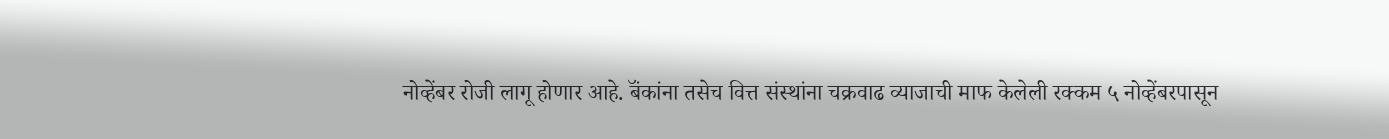नोव्हेंबर रोजी लागू होणार आहे. बॅंकांना तसेच वित्त संस्थांना चक्रवाढ व्याजाची माफ केलेली रक्कम ५ नोव्हेंबरपासून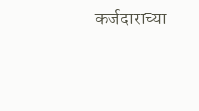कर्जदाराच्या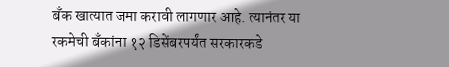बँक खात्यात जमा करावी लागणार आहे. त्यानंतर या रकमेची बँकांना १२ डिसेंबरपर्यंत सरकारकडे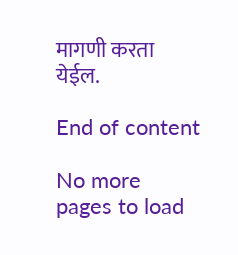मागणी करता येईल.

End of content

No more pages to load